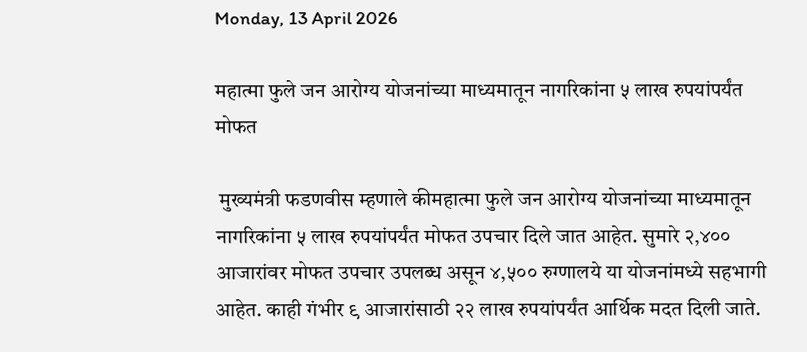Monday, 13 April 2026

महात्मा फुले जन आरोग्य योजनांच्या माध्यमातून नागरिकांना ५ लाख रुपयांपर्यंत मोफत

 मुख्यमंत्री फडणवीस म्हणाले कीमहात्मा फुले जन आरोग्य योजनांच्या माध्यमातून नागरिकांना ५ लाख रुपयांपर्यंत मोफत उपचार दिले जात आहेत. सुमारे २,४०० आजारांवर मोफत उपचार उपलब्ध असून ४,५०० रुग्णालये या योजनांमध्ये सहभागी आहेत. काही गंभीर ९ आजारांसाठी २२ लाख रुपयांपर्यंत आर्थिक मदत दिली जाते.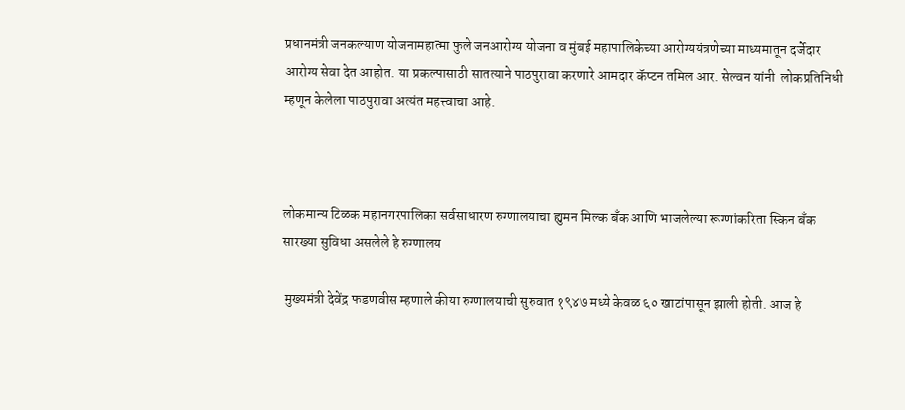प्रधानमंत्री जनकल्याण योजनामहात्मा फुले जनआरोग्य योजना व मुंबई महापालिकेच्या आरोग्ययंत्रणेच्या माध्यमातून दर्जेदार आरोग्य सेवा देत आहोत. या प्रकल्पासाठी सातत्याने पाठपुरावा करणारे आमदार कॅप्टन तमिल आर. सेल्वन यांनी  लोकप्रतिनिधी म्हणून केलेला पाठपुरावा अत्यंत महत्त्वाचा आहे.



लोकमान्य टिळक महानगरपालिका सर्वसाधारण रुग्णालयाचा ह्युमन मिल्क बँक आणि भाजलेल्या रूग्णांकरिता स्किन बँक सारख्या सुविधा असलेले हे रुग्णालय

 मुख्यमंत्री देवेंद्र फडणवीस म्हणाले कीया रुग्णालयाची सुरुवात १९४७ मध्ये केवळ ६० खाटांपासून झाली होती. आज हे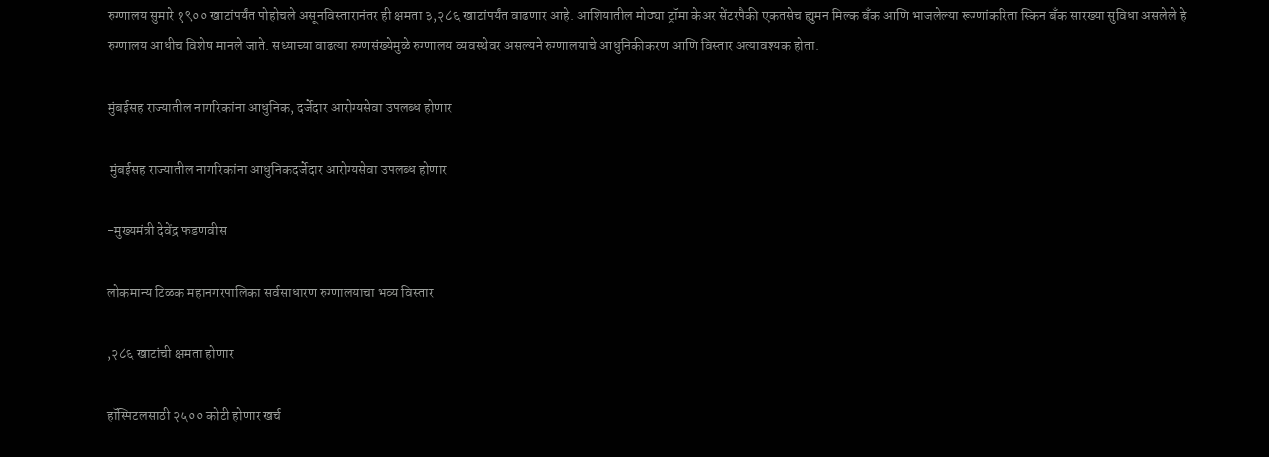रुग्णालय सुमारे १९०० खाटांपर्यंत पोहोचले असूनविस्तारानंतर ही क्षमता ३,२८६ खाटांपर्यंत वाढणार आहे. आशियातील मोठ्या ट्रॉमा केअर सेंटरपैकी एकतसेच ह्युमन मिल्क बँक आणि भाजलेल्या रूग्णांकरिता स्किन बँक सारख्या सुविधा असलेले हे रुग्णालय आधीच विशेष मानले जाते. सध्याच्या वाढत्या रुग्णसंख्येमुळे रुग्णालय व्यवस्थेवर असल्यने रुग्णालयाचे आधुनिकीकरण आणि विस्तार अत्यावश्यक होता.

मुंबईसह राज्यातील नागरिकांना आधुनिक, दर्जेदार आरोग्यसेवा उपलब्ध होणार

 मुंबईसह राज्यातील नागरिकांना आधुनिकदर्जेदार आरोग्यसेवा उपलब्ध होणार

-मुख्यमंत्री देवेंद्र फडणवीस

लोकमान्य टिळक महानगरपालिका सर्वसाधारण रुग्णालयाचा भव्य विस्तार

,२८६ खाटांची क्षमता होणार

हॉस्पिटलसाठी २५०० कोटी होणार खर्च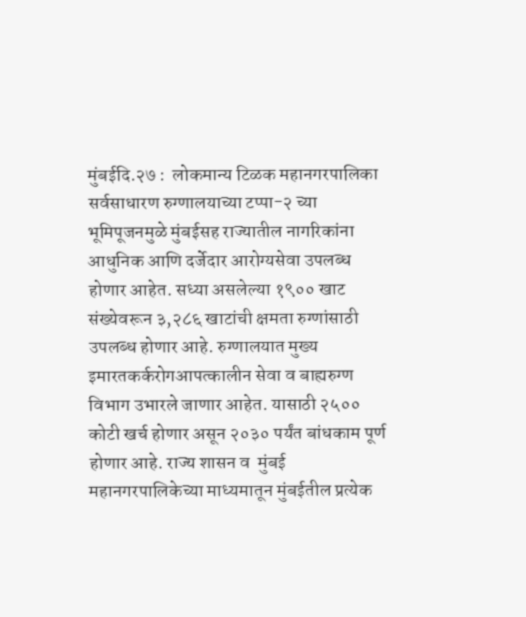मुंबईदि.२७ :  लोकमान्य टिळक महानगरपालिका सर्वसाधारण रुग्णालयाच्या टप्पा-२ च्या भूमिपूजनमुळे मुंबईसह राज्यातील नागरिकांना आधुनिक आणि दर्जेदार आरोग्यसेवा उपलब्ध होणार आहेत. सध्या असलेल्या १९०० खाट संख्येवरून ३,२८६ खाटांची क्षमता रुग्णांसाठी उपलब्ध होणार आहे. रुग्णालयात मुख्य इमारतकर्करोगआपत्कालीन सेवा व बाह्यरुग्ण विभाग उभारले जाणार आहेत. यासाठी २५०० कोटी खर्च होणार असून २०३० पर्यंत बांधकाम पूर्ण होणार आहे. राज्य शासन व  मुंबई महानगरपालिकेच्या माध्यमातून मुंबईतील प्रत्येक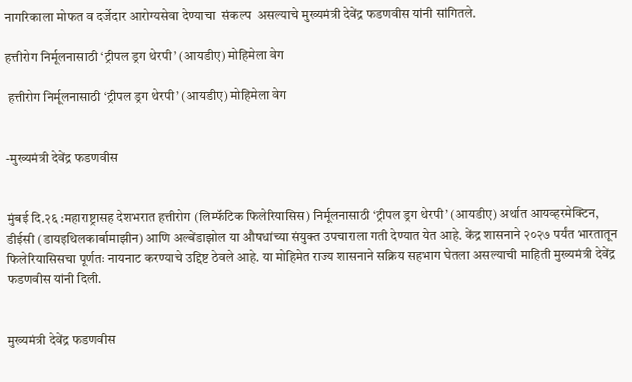नागरिकाला मोफत व दर्जेदार आरोग्यसेवा देण्याचा  संकल्प  असल्याचे मुख्यमंत्री देवेंद्र फडणवीस यांनी सांगितले.

हत्तीरोग निर्मूलनासाठी ‘ट्रीपल ड्रग थेरपी’ (आयडीए) मोहिमेला वेग

 हत्तीरोग निर्मूलनासाठी ‘ट्रीपल ड्रग थेरपी’ (आयडीए) मोहिमेला वेग


-मुख्यमंत्री देवेंद्र फडणवीस


मुंबई दि.२६ :महाराष्ट्रासह देशभरात हत्तीरोग (लिम्फॅटिक फिलेरियासिस) निर्मूलनासाठी ‘ट्रीपल ड्रग थेरपी’ (आयडीए) अर्थात आयव्हरमेक्टिन, डीईसी (डायइथिलकार्बामाझीन) आणि अल्बेंडाझोल या औषधांच्या संयुक्त उपचाराला गती देण्यात येत आहे. केंद्र शासनाने २०२७ पर्यंत भारतातून फिलेरियासिसचा पूर्णतः नायनाट करण्याचे उद्दिष्ट ठेवले आहे. या मोहिमेत राज्य शासनाने सक्रिय सहभाग घेतला असल्याची माहिती मुख्यमंत्री देवेंद्र फडणवीस यांनी दिली.


मुख्यमंत्री देवेंद्र फडणवीस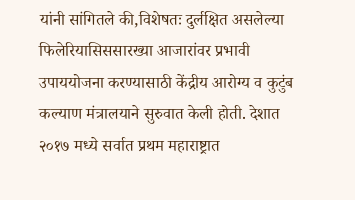यांनी सांगितले की,विशेषतः दुर्लक्षित असलेल्या फिलेरियासिससारख्या आजारांवर प्रभावी उपाययोजना करण्यासाठी केंद्रीय आरोग्य व कुटुंब कल्याण मंत्रालयाने सुरुवात केली होती. देशात २०१७ मध्ये सर्वात प्रथम महाराष्ट्रात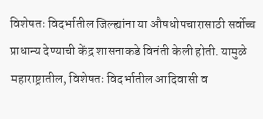विशेषतः विदर्भातील जिल्ह्यांना या औषधोपचारासाठी सर्वोच्च प्राधान्य देण्याची केंद्र शासनाकडे विनंती केली होती. यामुळे महाराष्ट्रातील, विशेषतः विदर्भातील आदिवासी व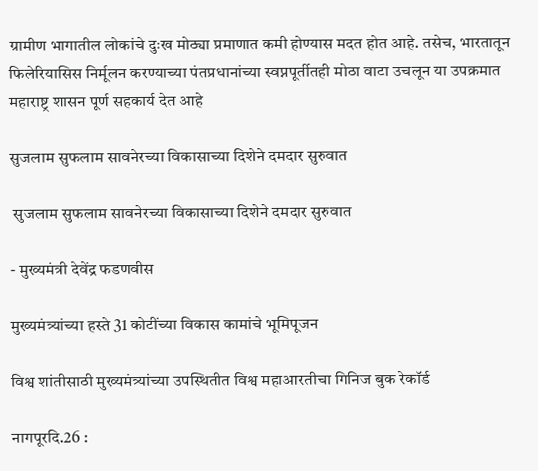ग्रामीण भागातील लोकांचे दुःख मोठ्या प्रमाणात कमी होण्यास मदत होत आहे. तसेच, भारतातून फिलेरियासिस निर्मूलन करण्याच्या पंतप्रधानांच्या स्वप्नपूर्तीतही मोठा वाटा उचलून या उपक्रमात महाराष्ट्र शासन पूर्ण सहकार्य देत आहे

सुजलाम सुफलाम सावनेरच्या विकासाच्या दिशेने दमदार सुरुवात

 सुजलाम सुफलाम सावनेरच्या विकासाच्या दिशेने दमदार सुरुवात

- मुख्यमंत्री देवेंद्र फडणवीस

मुख्यमंत्र्यांच्या हस्ते 31 कोटींच्या विकास कामांचे भूमिपूजन

विश्व शांतीसाठी मुख्यमंत्र्यांच्या उपस्थितीत विश्व महाआरतीचा गिनिज बुक रेकॉर्ड

नागपूरदि.26 :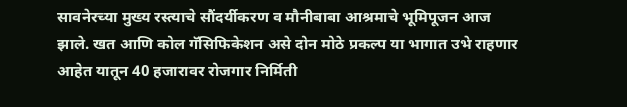सावनेरच्या मुख्य रस्त्याचे सौंदर्यीकरण व मौनीबाबा आश्रमाचे भूमिपूजन आज झाले. खत आणि कोल गॅसिफिकेशन असे दोन मोठे प्रकल्प या भागात उभे राहणार आहेत यातून 40 हजारावर रोजगार निर्मिती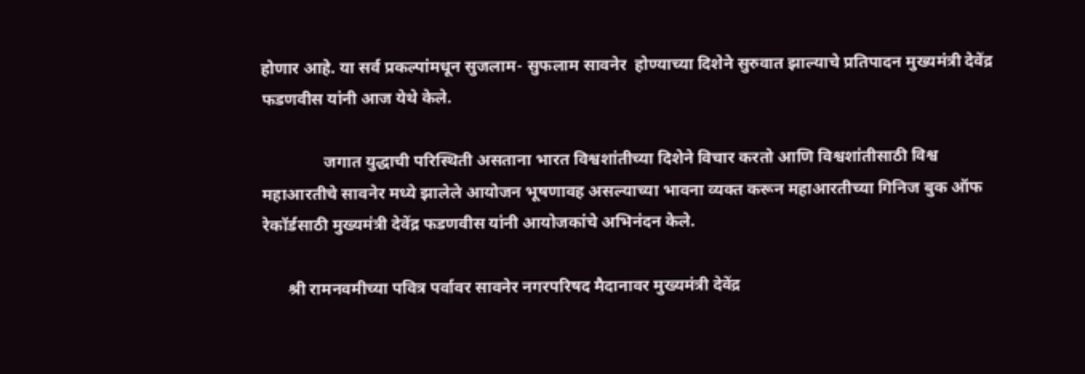होणार आहे. या सर्व प्रकल्पांमधून सुजलाम- सुफलाम सावनेर  होण्याच्या दिशेने सुरुवात झाल्याचे प्रतिपादन मुख्यमंत्री देवेंद्र फडणवीस यांनी आज येथे केले.

               जगात युद्धाची परिस्थिती असताना भारत विश्वशांतीच्या दिशेने विचार करतो आणि विश्वशांतीसाठी विश्व महाआरतीचे सावनेर मध्ये झालेले आयोजन भूषणावह असल्याच्या भावना व्यक्त करून महाआरतीच्या गिनिज बुक ऑफ रेकॉर्डसाठी मुख्यमंत्री देवेंद्र फडणवीस यांनी आयोजकांचे अभिनंदन केले.

      श्री रामनवमीच्या पवित्र पर्वावर सावनेर नगरपरिषद मैदानावर मुख्यमंत्री देवेंद्र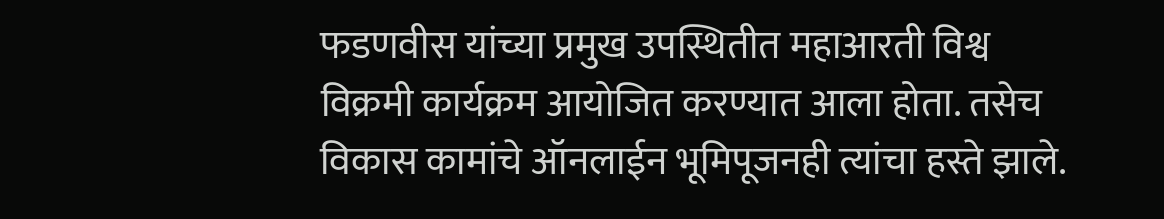फडणवीस यांच्या प्रमुख उपस्थितीत महाआरती विश्व विक्रमी कार्यक्रम आयोजित करण्यात आला होता. तसेच विकास कामांचे ऑनलाईन भूमिपूजनही त्यांचा हस्ते झाले.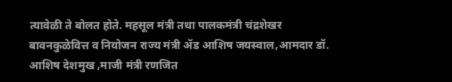त्यावेळी ते बोलत होते. महसूल मंत्री तथा पालकमंत्री चंद्रशेखर बावनकुळेवित्त व नियोजन राज्य मंत्री ॲड आशिष जयस्वाल,आमदार डॉ. आशिष देशमुख ,माजी मंत्री रणजित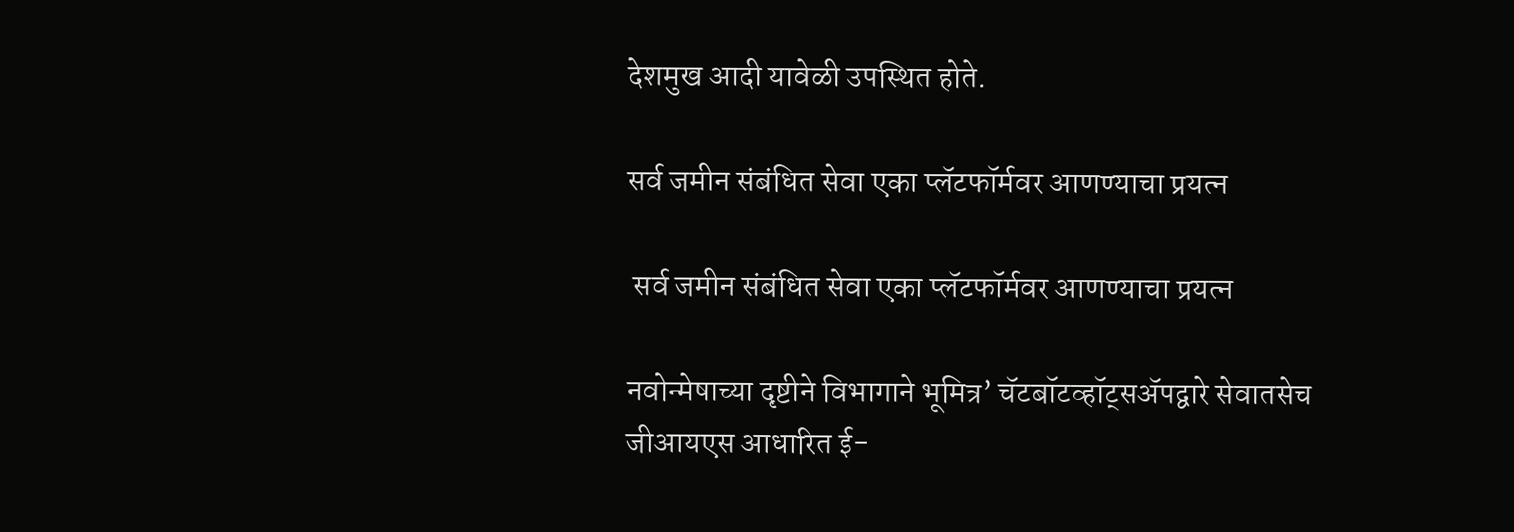देशमुख आदी यावेळी उपस्थित होते.

सर्व जमीन संबंधित सेवा एका प्लॅटफॉर्मवर आणण्याचा प्रयत्न

 सर्व जमीन संबंधित सेवा एका प्लॅटफॉर्मवर आणण्याचा प्रयत्न

नवोन्मेषाच्या दृष्टीने विभागाने भूमित्र’ चॅटबॉटव्हॉट्सॲपद्वारे सेवातसेच जीआयएस आधारित ई-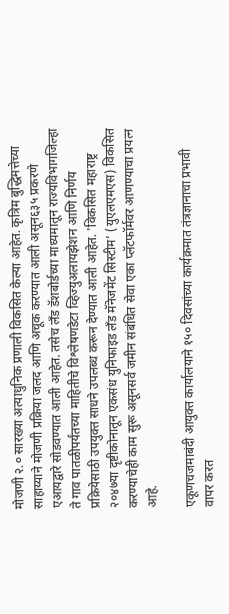मोजणी २.० सारख्या अत्याधुनिक प्रणाली विकसित केल्या आहेत. कृत्रिम बुद्धिमत्तेच्या साहाय्याने मोजणी प्रक्रिया जलद आणि अचूक करण्यात आली असून६३५ प्रकरणे एआयद्वारे सोडवण्यात आली आहेत. तसेच लँड डॅशबोर्डच्या माध्यमातून राज्यविभागजिल्हा ते गाव पातळीपर्यंतच्या माहितीचे विश्लेषणडेटा व्हिज्युअलायझेशन आणि निर्णय प्रक्रियेसाठी उपयुक्त साधने उपलब्ध करून देण्यात आली आहेत. 'विकसित महाराष्ट्र २०४७या दृष्टीकोनातून एकसंध युनिफाइड लँड मॅनेजमेंट सिस्टीम’ (युएलएमएस) विकसित करण्याचेही काम सुरू असूनसर्व जमीन संबंधित सेवा एका प्लॅटफॉर्मवर आणण्याचा प्रयत्न आहे.

एकूणचजमाबंदी आयुक्त कार्यालयाने १५० दिवसांच्या कार्यक्रमात तंत्रज्ञानाचा प्रभावी वापर करत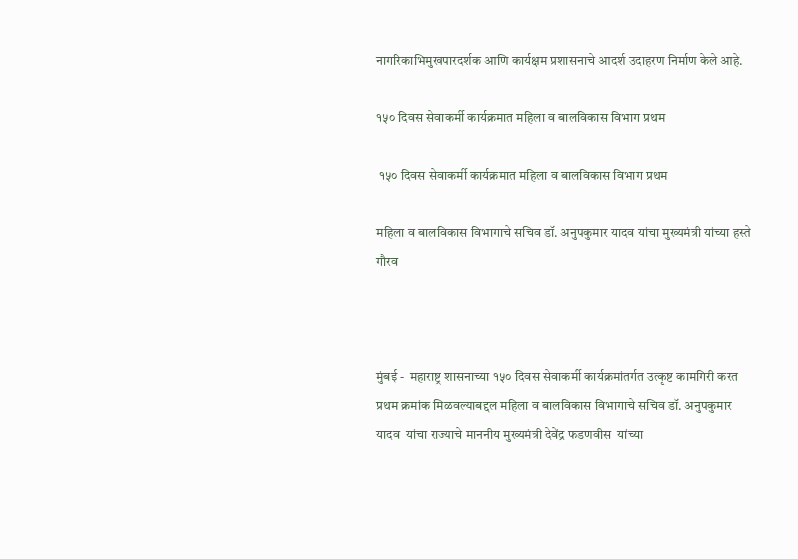नागरिकाभिमुखपारदर्शक आणि कार्यक्षम प्रशासनाचे आदर्श उदाहरण निर्माण केले आहे.

१५० दिवस सेवाकर्मी कार्यक्रमात महिला व बालविकास विभाग प्रथम

 १५० दिवस सेवाकर्मी कार्यक्रमात महिला व बालविकास विभाग प्रथम

महिला व बालविकास विभागाचे सचिव डॉ. अनुपकुमार यादव यांचा मुख्यमंत्री यांच्या हस्ते गौरव



मुंबई -  महाराष्ट्र शासनाच्या १५० दिवस सेवाकर्मी कार्यक्रमांतर्गत उत्कृष्ट कामगिरी करत  प्रथम क्रमांक मिळवल्याबद्दल महिला व बालविकास विभागाचे सचिव डॉ. अनुपकुमार यादव  यांचा राज्याचे माननीय मुख्यमंत्री देवेंद्र फडणवीस  यांच्या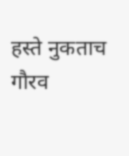हस्ते नुकताच गौरव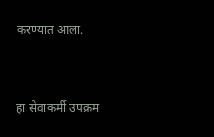करण्यात आला.



हा सेवाकर्मी उपक्रम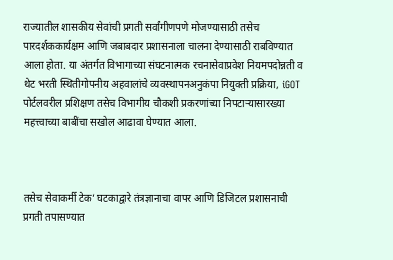राज्यातील शासकीय सेवांची प्रगती सर्वांगीणपणे मोजण्यासाठी तसेच पारदर्शककार्यक्षम आणि जबाबदार प्रशासनाला चालना देण्यासाठी राबविण्यात आला होता. या अंतर्गत विभागाच्या संघटनात्मक रचनासेवाप्रवेश नियमपदोन्नती व थेट भरती स्थितीगोपनीय अहवालांचे व्यवस्थापनअनुकंपा नियुक्ती प्रक्रिया, iGOT पोर्टलवरील प्रशिक्षण तसेच विभागीय चौकशी प्रकरणांच्या निपटाऱ्यासारख्या महत्त्वाच्या बाबींचा सखोल आढावा घेण्यात आला.



तसेच सेवाकर्मी टेक’ घटकाद्वारे तंत्रज्ञानाचा वापर आणि डिजिटल प्रशासनाची प्रगती तपासण्यात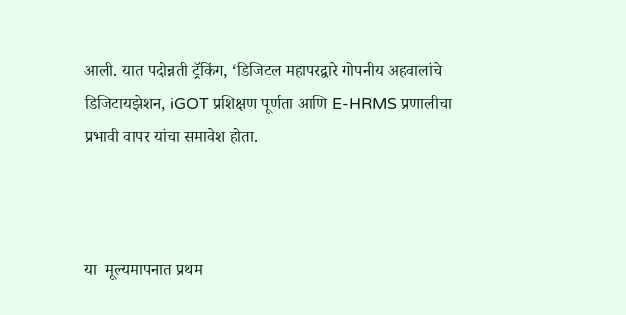आली. यात पदोन्नती ट्रॅकिंग, ‘डिजिटल महापरद्वारे गोपनीय अहवालांचे डिजिटायझेशन, iGOT प्रशिक्षण पूर्णता आणि E-HRMS प्रणालीचा प्रभावी वापर यांचा समावेश होता.



या  मूल्यमापनात प्रथम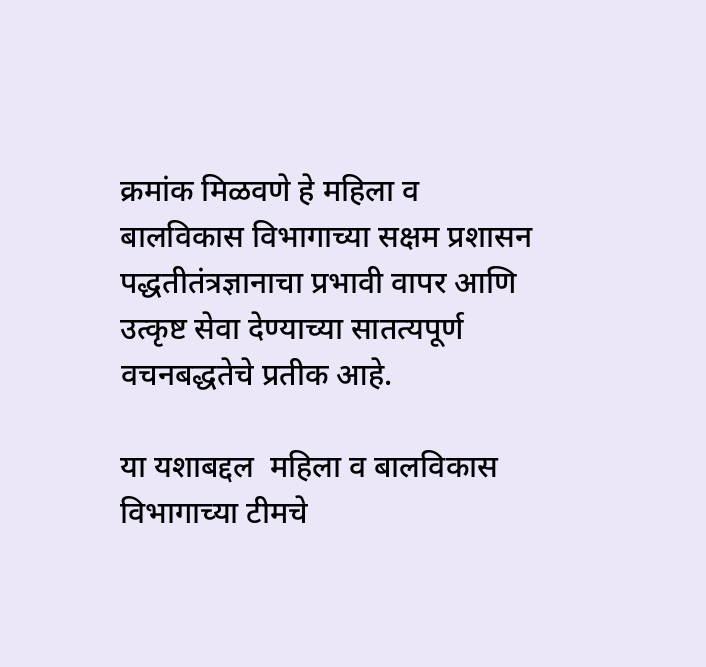क्रमांक मिळवणे हे महिला व बालविकास विभागाच्या सक्षम प्रशासन पद्धतीतंत्रज्ञानाचा प्रभावी वापर आणि उत्कृष्ट सेवा देण्याच्या सातत्यपूर्ण वचनबद्धतेचे प्रतीक आहे.

या यशाबद्दल  महिला व बालविकास विभागाच्या टीमचे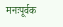मनःपूर्वक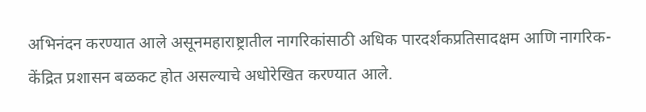अभिनंदन करण्यात आले असूनमहाराष्ट्रातील नागरिकांसाठी अधिक पारदर्शकप्रतिसादक्षम आणि नागरिक-केंद्रित प्रशासन बळकट होत असल्याचे अधोरेखित करण्यात आले.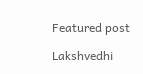Featured post

Lakshvedhi